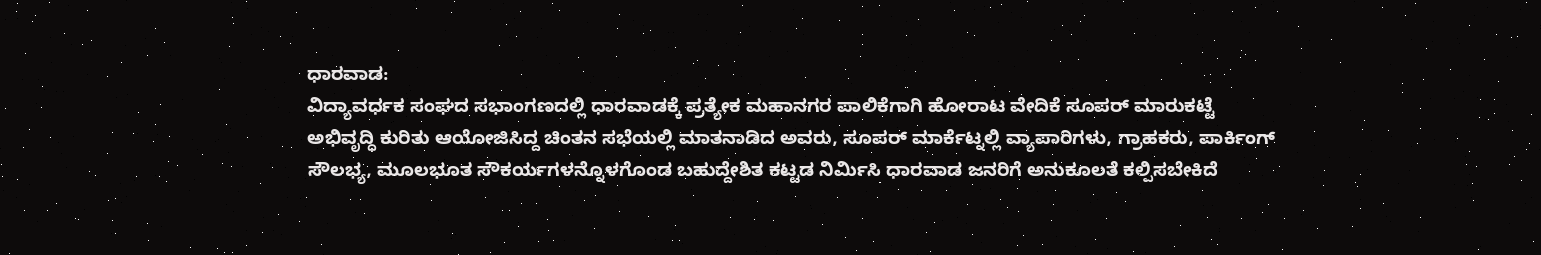ಧಾರವಾಡ:
ವಿದ್ಯಾವರ್ಧಕ ಸಂಘದ ಸಭಾಂಗಣದಲ್ಲಿ ಧಾರವಾಡಕ್ಕೆ ಪ್ರತ್ಯೇಕ ಮಹಾನಗರ ಪಾಲಿಕೆಗಾಗಿ ಹೋರಾಟ ವೇದಿಕೆ ಸೂಪರ್ ಮಾರುಕಟ್ಟೆ ಅಭಿವೃದ್ಧಿ ಕುರಿತು ಆಯೋಜಿಸಿದ್ದ ಚಿಂತನ ಸಭೆಯಲ್ಲಿ ಮಾತನಾಡಿದ ಅವರು, ಸೂಪರ್ ಮಾರ್ಕೆಟ್ನಲ್ಲಿ ವ್ಯಾಪಾರಿಗಳು, ಗ್ರಾಹಕರು, ಪಾರ್ಕಿಂಗ್ ಸೌಲಭ್ಯ, ಮೂಲಭೂತ ಸೌಕರ್ಯಗಳನ್ನೊಳಗೊಂಡ ಬಹುದ್ದೇಶಿತ ಕಟ್ಟಡ ನಿರ್ಮಿಸಿ ಧಾರವಾಡ ಜನರಿಗೆ ಅನುಕೂಲತೆ ಕಲ್ಪಿಸಬೇಕಿದೆ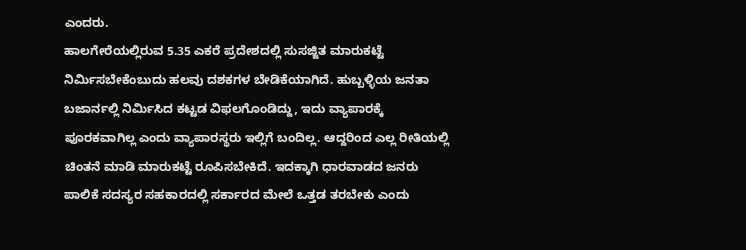ಎಂದರು.
ಹಾಲಗೇರೆಯಲ್ಲಿರುವ 5.35 ಎಕರೆ ಪ್ರದೇಶದಲ್ಲಿ ಸುಸಜ್ಜಿತ ಮಾರುಕಟ್ಟೆ ನಿರ್ಮಿಸಬೇಕೆಂಬುದು ಹಲವು ದಶಕಗಳ ಬೇಡಿಕೆಯಾಗಿದೆ. ಹುಬ್ಬಳ್ಳಿಯ ಜನತಾ ಬಜಾರ್ನಲ್ಲಿ ನಿರ್ಮಿಸಿದ ಕಟ್ಟಡ ವಿಫಲಗೊಂಡಿದ್ದು, ಇದು ವ್ಯಾಪಾರಕ್ಕೆ ಪೂರಕವಾಗಿಲ್ಲ ಎಂದು ವ್ಯಾಪಾರಸ್ಥರು ಇಲ್ಲಿಗೆ ಬಂದಿಲ್ಲ. ಆದ್ದರಿಂದ ಎಲ್ಲ ರೀತಿಯಲ್ಲಿ ಚಿಂತನೆ ಮಾಡಿ ಮಾರುಕಟ್ಟೆ ರೂಪಿಸಬೇಕಿದೆ. ಇದಕ್ಕಾಗಿ ಧಾರವಾಡದ ಜನರು ಪಾಲಿಕೆ ಸದಸ್ಯರ ಸಹಕಾರದಲ್ಲಿ ಸರ್ಕಾರದ ಮೇಲೆ ಒತ್ತಡ ತರಬೇಕು ಎಂದು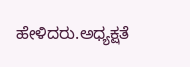ಹೇಳಿದರು.ಅಧ್ಯಕ್ಷತೆ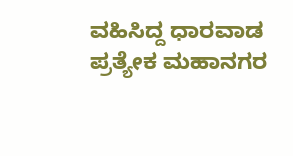ವಹಿಸಿದ್ದ ಧಾರವಾಡ ಪ್ರತ್ಯೇಕ ಮಹಾನಗರ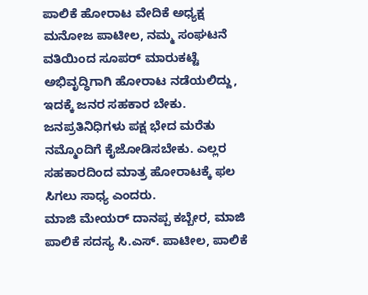ಪಾಲಿಕೆ ಹೋರಾಟ ವೇದಿಕೆ ಅಧ್ಯಕ್ಷ ಮನೋಜ ಪಾಟೀಲ, ನಮ್ಮ ಸಂಘಟನೆ ವತಿಯಿಂದ ಸೂಪರ್ ಮಾರುಕಟ್ಟೆ ಅಭಿವೃದ್ಧಿಗಾಗಿ ಹೋರಾಟ ನಡೆಯಲಿದ್ದು, ಇದಕ್ಕೆ ಜನರ ಸಹಕಾರ ಬೇಕು. ಜನಪ್ರತಿನಿಧಿಗಳು ಪಕ್ಷ ಭೇದ ಮರೆತು ನಮ್ಮೊಂದಿಗೆ ಕೈಜೋಡಿಸಬೇಕು. ಎಲ್ಲರ ಸಹಕಾರದಿಂದ ಮಾತ್ರ ಹೋರಾಟಕ್ಕೆ ಫಲ ಸಿಗಲು ಸಾಧ್ಯ ಎಂದರು.
ಮಾಜಿ ಮೇಯರ್ ದಾನಪ್ಪ ಕಬ್ಬೇರ, ಮಾಜಿ ಪಾಲಿಕೆ ಸದಸ್ಯ ಸಿ.ಎಸ್. ಪಾಟೀಲ, ಪಾಲಿಕೆ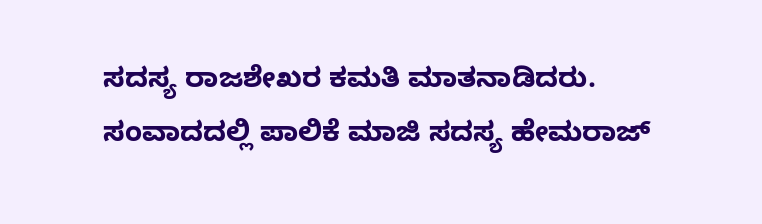ಸದಸ್ಯ ರಾಜಶೇಖರ ಕಮತಿ ಮಾತನಾಡಿದರು. ಸಂವಾದದಲ್ಲಿ ಪಾಲಿಕೆ ಮಾಜಿ ಸದಸ್ಯ ಹೇಮರಾಜ್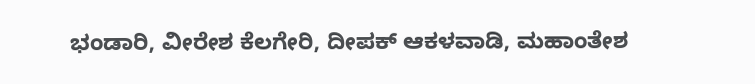ಭಂಡಾರಿ, ವೀರೇಶ ಕೆಲಗೇರಿ, ದೀಪಕ್ ಆಕಳವಾಡಿ, ಮಹಾಂತೇಶ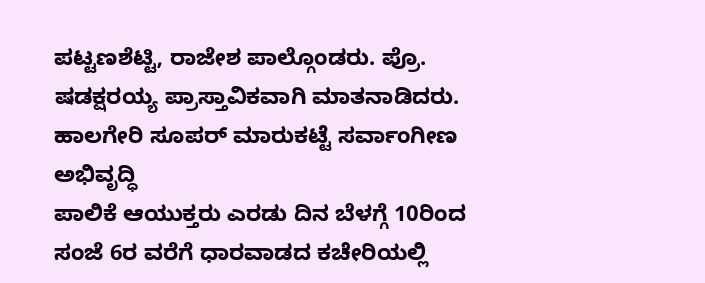ಪಟ್ಟಣಶೆಟ್ಟಿ, ರಾಜೇಶ ಪಾಲ್ಗೊಂಡರು. ಪ್ರೊ. ಷಡಕ್ಷರಯ್ಯ ಪ್ರಾಸ್ತಾವಿಕವಾಗಿ ಮಾತನಾಡಿದರು.
ಹಾಲಗೇರಿ ಸೂಪರ್ ಮಾರುಕಟ್ಟೆ ಸರ್ವಾಂಗೀಣ ಅಭಿವೃದ್ಧಿ
ಪಾಲಿಕೆ ಆಯುಕ್ತರು ಎರಡು ದಿನ ಬೆಳಗ್ಗೆ 10ರಿಂದ ಸಂಜೆ 6ರ ವರೆಗೆ ಧಾರವಾಡದ ಕಚೇರಿಯಲ್ಲಿ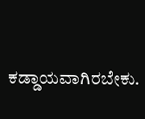ಕಡ್ಡಾಯವಾಗಿರಬೇಕು.